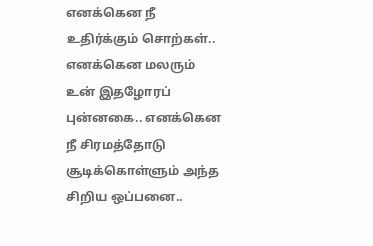எனக்கென நீ உதிர்க்கும் சொற்கள்.. எனக்கென மலரும் உன் இதழோரப் புன்னகை.. எனக்கென நீ சிரமத்தோடு சூடிக்கொள்ளும் அந்த சிறிய ஒப்பனை..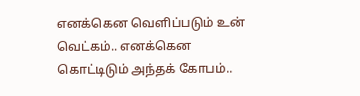எனக்கென வெளிப்படும் உன் வெட்கம்.. எனக்கென கொட்டிடும் அந்தக் கோபம்..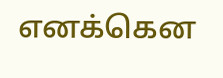எனக்கென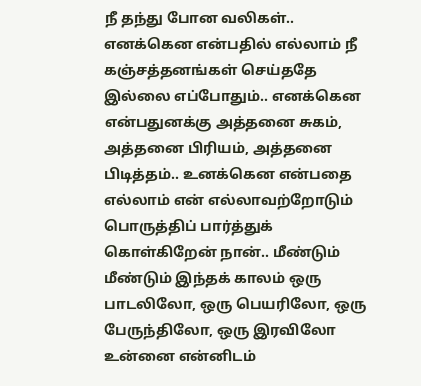நீ தந்து போன வலிகள்.. எனக்கென என்பதில் எல்லாம் நீ கஞ்சத்தனங்கள் செய்ததே இல்லை எப்போதும்.. எனக்கென என்பதுனக்கு அத்தனை சுகம், அத்தனை பிரியம், அத்தனை பிடித்தம்.. உனக்கென என்பதை எல்லாம் என் எல்லாவற்றோடும் பொருத்திப் பார்த்துக் கொள்கிறேன் நான்.. மீண்டும் மீண்டும் இந்தக் காலம் ஒரு பாடலிலோ, ஒரு பெயரிலோ, ஒரு பேருந்திலோ, ஒரு இரவிலோ உன்னை என்னிடம்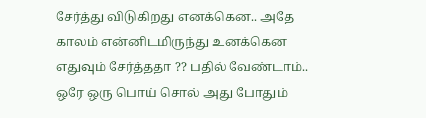சேர்த்து விடுகிறது எனக்கென.. அதே காலம் என்னிடமிருந்து உனக்கென எதுவும் சேர்த்ததா ?? பதில் வேண்டாம்.. ஒரே ஒரு பொய் சொல் அது போதும்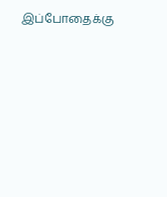இப்போதைக்கு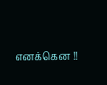எனக்கென !!